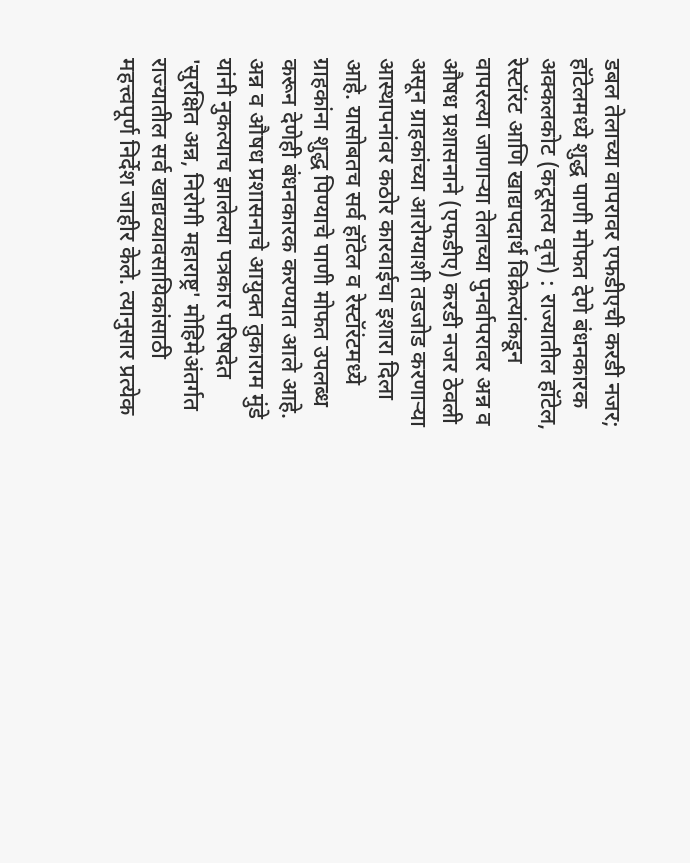डबल तेलाच्या वापरावर एफडीएची करडी नजर; हॉटेलमध्ये शुद्ध पाणी मोफत देणे बंधनकारक
अक्कलकोट (कटूसत्य वृत्त) : राज्यातील हॉटेल, रेस्टॉरंट आणि खाद्यपदार्थ विक्रेत्यांकडून वापरल्या जाणाऱ्या तेलाच्या पुनर्वापरावर अन्न व औषध प्रशासनाने (एफडीए) करडी नजर ठेवली असून ग्राहकांच्या आरोग्याशी तडजोड करणाऱ्या आस्थापनांवर कठोर कारवाईचा इशारा दिला आहे. यासोबतच सर्व हॉटेल व रेस्टॉरंटमध्ये ग्राहकांना शुद्ध पिण्याचे पाणी मोफत उपलब्ध करून देणेही बंधनकारक करण्यात आले आहे.
अन्न व औषध प्रशासनाचे आयुक्त तुकाराम मुंडे यांनी नुकत्याच झालेल्या पत्रकार परिषदेत 'सुरक्षित अन्न, निरोगी महाराष्ट्र' मोहिमेअंतर्गत राज्यातील सर्व खाद्यव्यावसायिकांसाठी महत्त्वपूर्ण निर्देश जाहीर केले. त्यानुसार प्रत्येक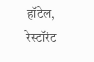हॉटेल, रेस्टॉरंट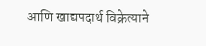आणि खाद्यपदार्थ विक्रेत्याने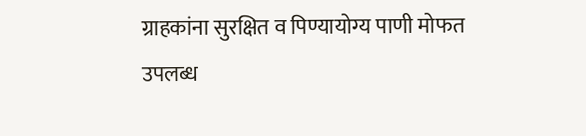ग्राहकांना सुरक्षित व पिण्यायोग्य पाणी मोफत उपलब्ध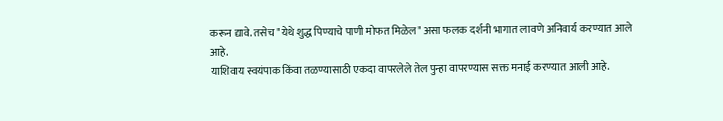करून द्यावे. तसेच "येथे शुद्ध पिण्याचे पाणी मोफत मिळेल" असा फलक दर्शनी भागात लावणे अनिवार्य करण्यात आले आहे.
याशिवाय स्वयंपाक किंवा तळण्यासाठी एकदा वापरलेले तेल पुन्हा वापरण्यास सक्त मनाई करण्यात आली आहे.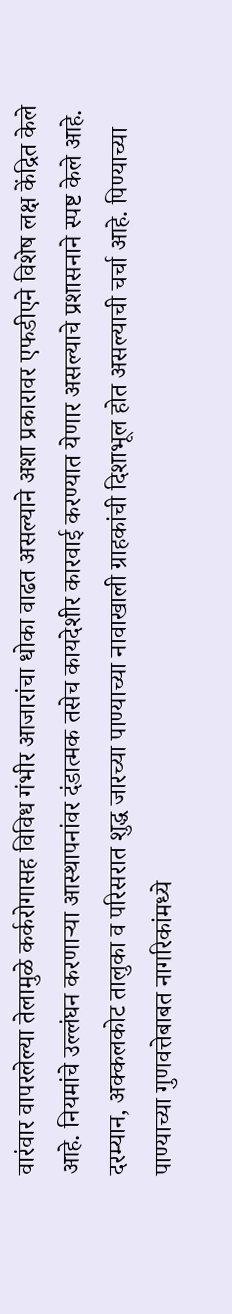वारंवार वापरलेल्या तेलामुळे कर्करोगासह विविध गंभीर आजारांचा धोका वाढत असल्याने अशा प्रकारावर एफडीएने विशेष लक्ष केंद्रित केले आहे. नियमांचे उल्लंघन करणाऱ्या आस्थापनांवर दंडात्मक तसेच कायदेशीर कारवाई करण्यात येणार असल्याचे प्रशासनाने स्पष्ट केले आहे.
दरम्यान, अक्कलकोट तालुका व परिसरात शुद्ध जारच्या पाण्याच्या नावाखाली ग्राहकांची दिशाभूल होत असल्याची चर्चा आहे. पिण्याच्या पाण्याच्या गुणवत्तेबाबत नागरिकांमध्ये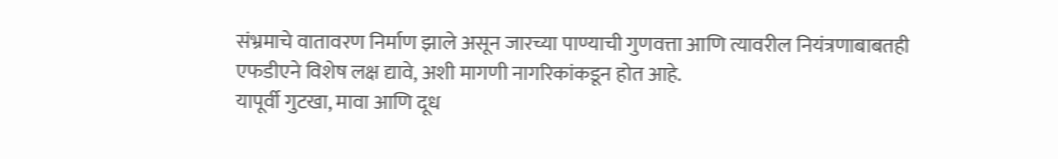संभ्रमाचे वातावरण निर्माण झाले असून जारच्या पाण्याची गुणवत्ता आणि त्यावरील नियंत्रणाबाबतही एफडीएने विशेष लक्ष द्यावे, अशी मागणी नागरिकांकडून होत आहे.
यापूर्वी गुटखा, मावा आणि दूध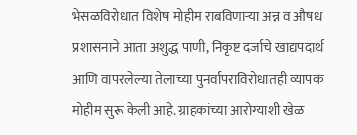भेसळविरोधात विशेष मोहीम राबविणाऱ्या अन्न व औषध प्रशासनाने आता अशुद्ध पाणी, निकृष्ट दर्जाचे खाद्यपदार्थ आणि वापरलेल्या तेलाच्या पुनर्वापराविरोधातही व्यापक मोहीम सुरू केली आहे. ग्राहकांच्या आरोग्याशी खेळ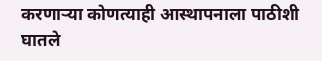करणाऱ्या कोणत्याही आस्थापनाला पाठीशी घातले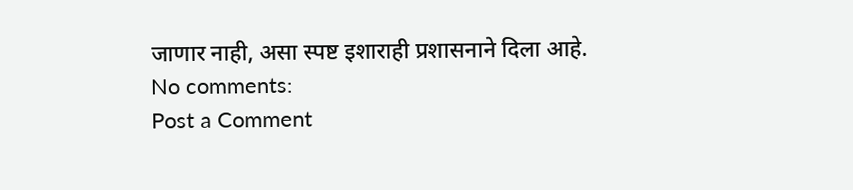जाणार नाही, असा स्पष्ट इशाराही प्रशासनाने दिला आहे.
No comments:
Post a Comment